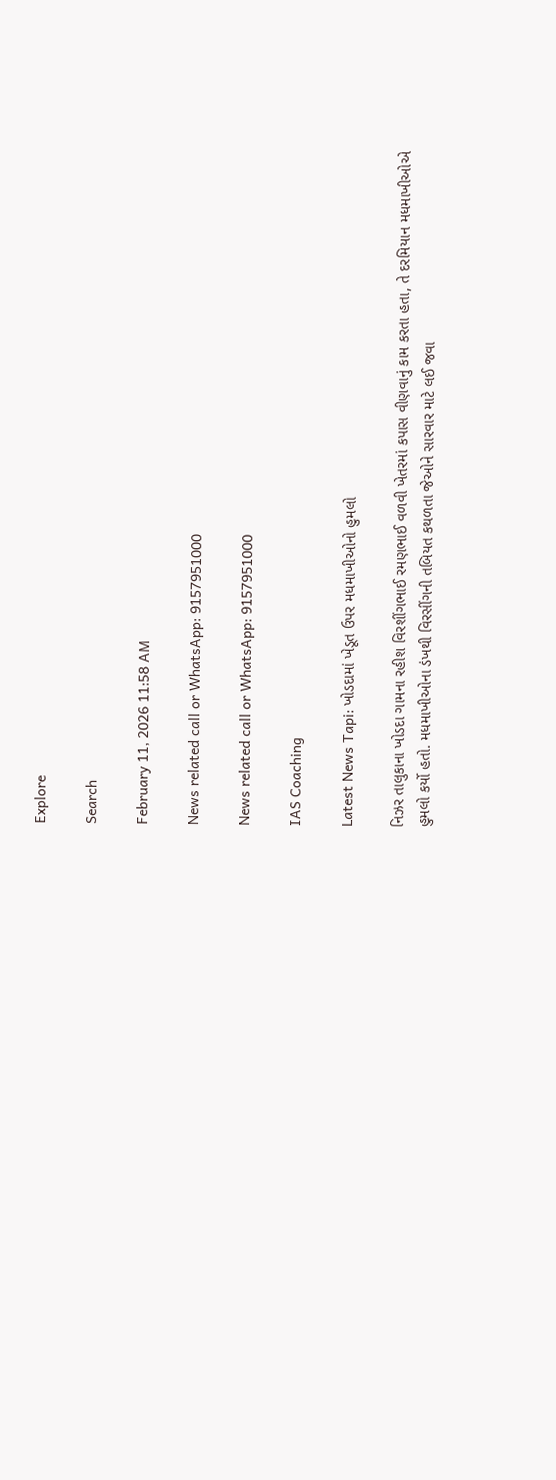Explore

Search

February 11, 2026 11:58 AM

News related call or WhatsApp: 9157951000

News related call or WhatsApp: 9157951000

IAS Coaching

Latest News Tapi: ખોડદામાં ખેડૂત ઉપર મધમાખીઓનો હુમલો

નિઝર તાલુકાના ખોડદા ગામના રહીશ વિરશીંગભાઈ રમણભાઈ વળવી ખેતરમાં કપાસ વીણવાનું કામ કરતા હતા, તે દરમિયાન મધમાખીઓએ હુમલો કર્યો હતો. મધમાખીઓના ડંખથી વિરસીંગની તબિયત કથળતા જેઓને સારવાર માટે લઈ જવા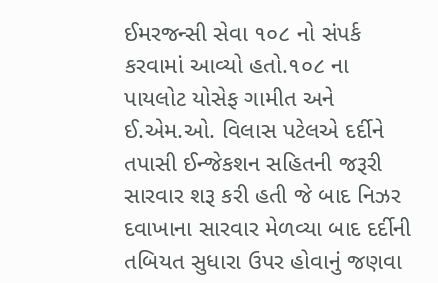ઈમરજન્સી સેવા ૧૦૮ નો સંપર્ક કરવામાં આવ્યો હતો.૧૦૮ ના પાયલોટ યોસેફ ગામીત અને ઈ.એમ.ઓ. વિલાસ પટેલએ દર્દીને તપાસી ઈન્જેકશન સહિતની જરૂરી સારવાર શરૂ કરી હતી જે બાદ નિઝર દવાખાના સારવાર મેળવ્યા બાદ દર્દીની તબિયત સુધારા ઉપર હોવાનું જણવા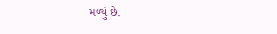મળ્યું છે.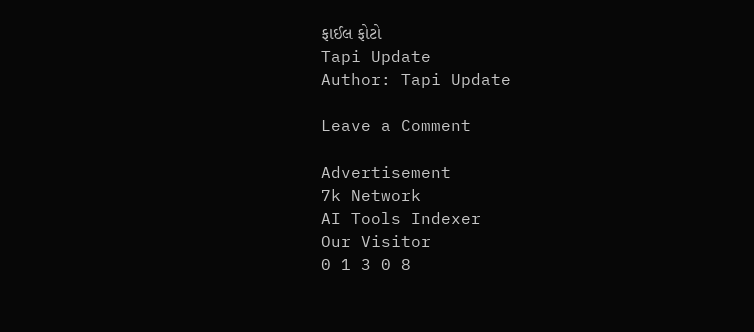ફાઈલ ફોટો
Tapi Update
Author: Tapi Update

Leave a Comment

Advertisement
7k Network
AI Tools Indexer
Our Visitor
0 1 3 0 8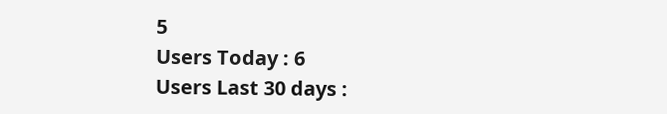5
Users Today : 6
Users Last 30 days :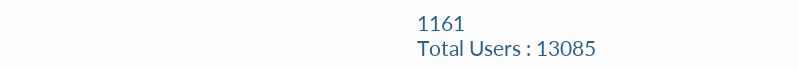1161
Total Users : 13085